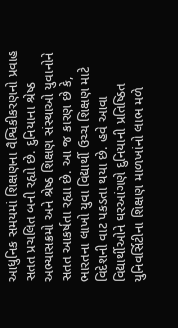આધુનિક સમયમાં શિક્ષણના વૈશ્વિકીકરણનો પ્રવાહ સતત પ્રચલિત બની રહ્યો છે. દુનિયાના શ્રેષ્ઠ અભ્યાસક્રમો અને શ્રેષ્ઠ શિક્ષણ સંસ્થાઓ યુવાનોને સતત આકર્ષતા રહ્યા છે. આ જ કારણ છે કે, ભારતના લાખો યુવા વિદ્યાર્થી ઉચ્ચ શિક્ષણ માટે વિદેશની વાટ પકડતા થયા છે. હવે આવા વિદ્યાર્થીઓને ઘરઆંગણે દુનિયાની પ્રતિષ્ઠિત યુનિવર્સિટીના શિક્ષણ માળખાંનો લાભ મળે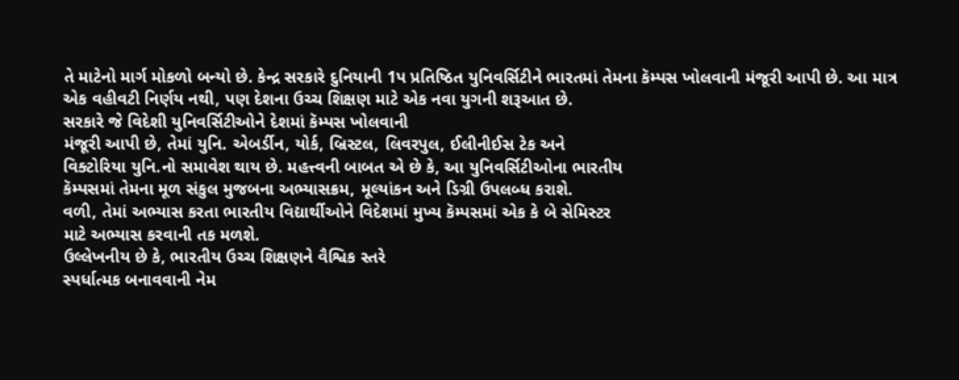તે માટેનો માર્ગ મોકળો બન્યો છે. કેન્દ્ર સરકારે દુનિયાની 1પ પ્રતિષ્ઠિત યુનિવર્સિટીને ભારતમાં તેમના કૅમ્પસ ખોલવાની મંજૂરી આપી છે. આ માત્ર એક વહીવટી નિર્ણય નથી, પણ દેશના ઉચ્ચ શિક્ષણ માટે એક નવા યુગની શરૂઆત છે.
સરકારે જે વિદેશી યુનિવર્સિટીઓને દેશમાં કૅમ્પસ ખોલવાની
મંજૂરી આપી છે, તેમાં યુનિ. એબર્ડીન, યોર્ક, બ્રિસ્ટલ, લિવરપુલ, ઈલીનીઈસ ટેક અને
વિક્ટોરિયા યુનિ.નો સમાવેશ થાય છે. મહત્ત્વની બાબત એ છે કે, આ યુનિવર્સિટીઓના ભારતીય
કૅમ્પસમાં તેમના મૂળ સંકુલ મુજબના અભ્યાસક્રમ, મૂલ્યાંકન અને ડિગ્રી ઉપલબ્ધ કરાશે.
વળી, તેમાં અભ્યાસ કરતા ભારતીય વિદ્યાર્થીઓને વિદેશમાં મુખ્ય કૅમ્પસમાં એક કે બે સેમિસ્ટર
માટે અભ્યાસ કરવાની તક મળશે.
ઉલ્લેખનીય છે કે, ભારતીય ઉચ્ચ શિક્ષણને વૈશ્વિક સ્તરે
સ્પર્ધાત્મક બનાવવાની નેમ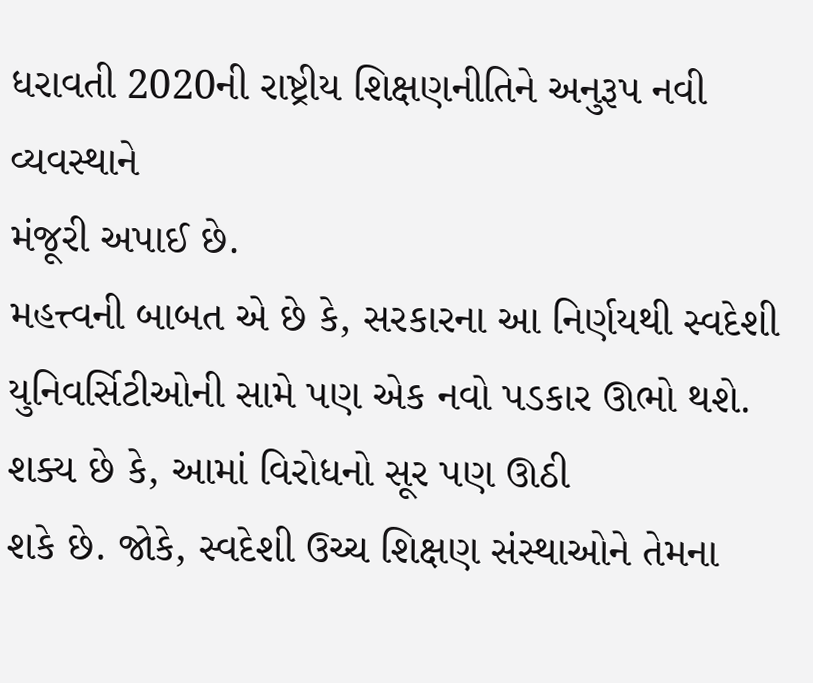ધરાવતી 2020ની રાષ્ટ્રીય શિક્ષણનીતિને અનુરૂપ નવી વ્યવસ્થાને
મંજૂરી અપાઈ છે.
મહત્ત્વની બાબત એ છે કે, સરકારના આ નિર્ણયથી સ્વદેશી
યુનિવર્સિટીઓની સામે પણ એક નવો પડકાર ઊભો થશે. શક્ય છે કે, આમાં વિરોધનો સૂર પણ ઊઠી
શકે છે. જોકે, સ્વદેશી ઉચ્ચ શિક્ષણ સંસ્થાઓને તેમના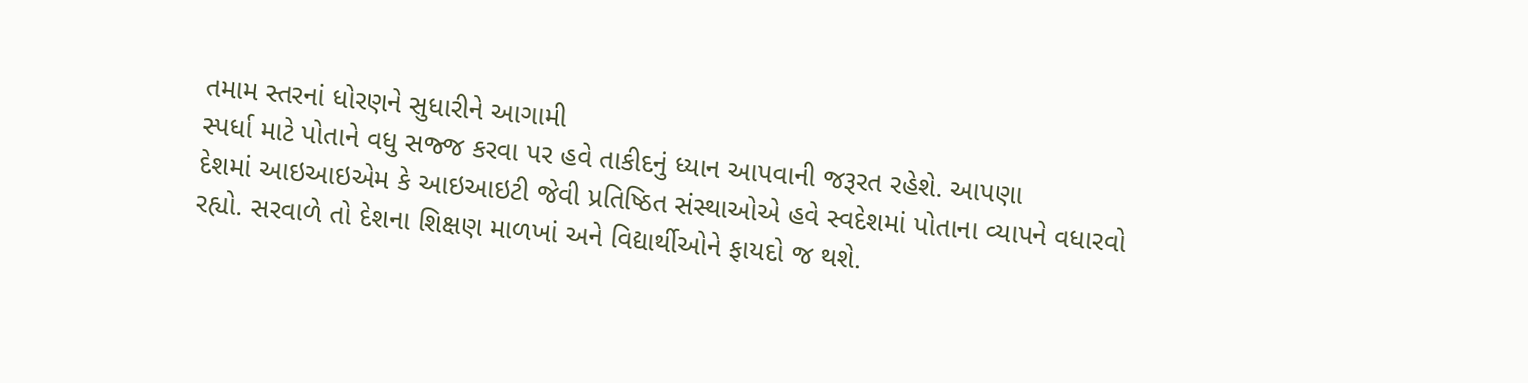તમામ સ્તરનાં ધોરણને સુધારીને આગામી
સ્પર્ધા માટે પોતાને વધુ સજ્જ કરવા પર હવે તાકીદનું ધ્યાન આપવાની જરૂરત રહેશે. આપણા
દેશમાં આઇઆઇએમ કે આઇઆઇટી જેવી પ્રતિષ્ઠિત સંસ્થાઓએ હવે સ્વદેશમાં પોતાના વ્યાપને વધારવો
રહ્યો. સરવાળે તો દેશના શિક્ષણ માળખાં અને વિદ્યાર્થીઓને ફાયદો જ થશે.